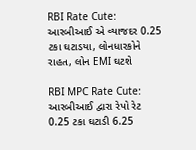RBI Rate Cute: આરબીઆઈ એ વ્યાજદર 0.25 ટકા ઘટાડયા, લોનધારકોને રાહત, લોન EMI ઘટશે

RBI MPC Rate Cute: આરબીઆઈ દ્વારા રેપો રેટ 0.25 ટકા ઘટાડી 6.25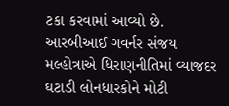ટકા કરવામાં આવ્યો છે. આરબીઆઈ ગવર્નર સંજય મલ્હોત્રાએ ધિરાણનીતિમાં વ્યાજદર ઘટાડી લોનધારકોને મોટી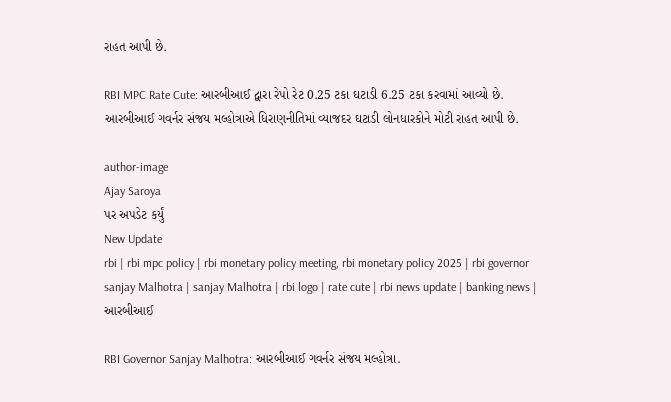રાહત આપી છે.

RBI MPC Rate Cute: આરબીઆઈ દ્વારા રેપો રેટ 0.25 ટકા ઘટાડી 6.25 ટકા કરવામાં આવ્યો છે. આરબીઆઈ ગવર્નર સંજય મલ્હોત્રાએ ધિરાણનીતિમાં વ્યાજદર ઘટાડી લોનધારકોને મોટી રાહત આપી છે.

author-image
Ajay Saroya
પર અપડેટ કર્યું
New Update
rbi | rbi mpc policy | rbi monetary policy meeting, rbi monetary policy 2025 | rbi governor sanjay Malhotra | sanjay Malhotra | rbi logo | rate cute | rbi news update | banking news | આરબીઆઈ

RBI Governor Sanjay Malhotra: આરબીઆઈ ગવર્નર સંજય મલ્હોત્રા.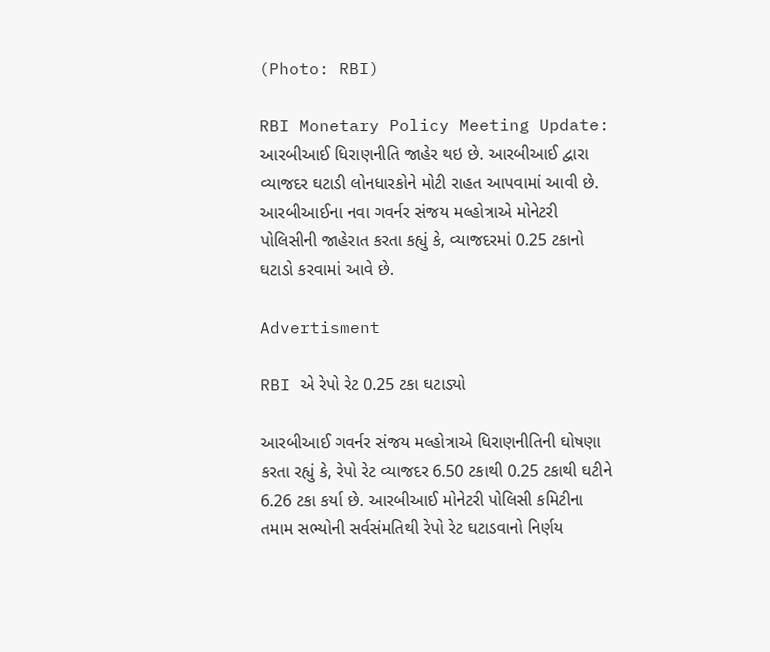(Photo: RBI)

RBI Monetary Policy Meeting Update: આરબીઆઈ ધિરાણનીતિ જાહેર થઇ છે. આરબીઆઈ દ્વારા વ્યાજદર ઘટાડી લોનધારકોને મોટી રાહત આપવામાં આવી છે. આરબીઆઈના નવા ગવર્નર સંજય મલ્હોત્રાએ મોનેટરી પોલિસીની જાહેરાત કરતા કહ્યું કે, વ્યાજદરમાં 0.25 ટકાનો ઘટાડો કરવામાં આવે છે.

Advertisment

RBI એ રેપો રેટ 0.25 ટકા ઘટાડ્યો

આરબીઆઈ ગવર્નર સંજય મલ્હોત્રાએ ધિરાણનીતિની ઘોષણા કરતા રહ્યું કે, રેપો રેટ વ્યાજદર 6.50 ટકાથી 0.25 ટકાથી ઘટીને 6.26 ટકા કર્યા છે. આરબીઆઈ મોનેટરી પોલિસી કમિટીના તમામ સભ્યોની સર્વસંમતિથી રેપો રેટ ઘટાડવાનો નિર્ણય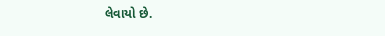લેવાયો છે.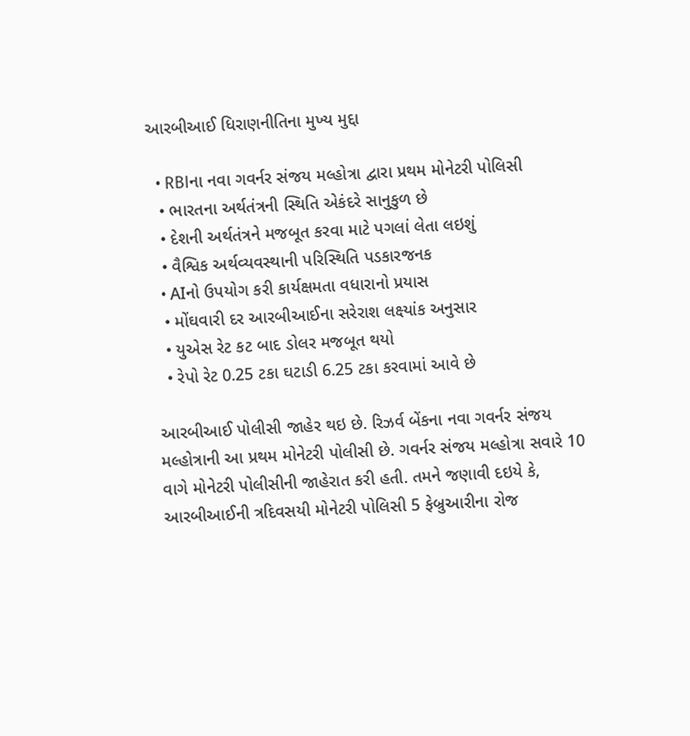આરબીઆઈ ધિરાણનીતિના મુખ્ય મુદ્દા

  • RBIના નવા ગવર્નર સંજય મલ્હોત્રા દ્વારા પ્રથમ મોનેટરી પોલિસી
  • ભારતના અર્થતંત્રની સ્થિતિ એકંદરે સાનુકુળ છે
  • દેશની અર્થતંત્રને મજબૂત કરવા માટે પગલાં લેતા લઇશું
  • વૈશ્વિક અર્થવ્યવસ્થાની પરિસ્થિતિ પડકારજનક
  • AIનો ઉપયોગ કરી કાર્યક્ષમતા વધારાનો પ્રયાસ
  • મોંઘવારી દર આરબીઆઈના સરેરાશ લક્ષ્યાંક અનુસાર
  • યુએસ રેટ કટ બાદ ડોલર મજબૂત થયો
  • રેપો રેટ 0.25 ટકા ઘટાડી 6.25 ટકા કરવામાં આવે છે

આરબીઆઈ પોલીસી જાહેર થઇ છે. રિઝર્વ બેંકના નવા ગવર્નર સંજય મલ્હોત્રાની આ પ્રથમ મોનેટરી પોલીસી છે. ગવર્નર સંજય મલ્હોત્રા સવારે 10 વાગે મોનેટરી પોલીસીની જાહેરાત કરી હતી. તમને જણાવી દઇયે કે, આરબીઆઈની ત્રદિવસયી મોનેટરી પોલિસી 5 ફેબ્રુઆરીના રોજ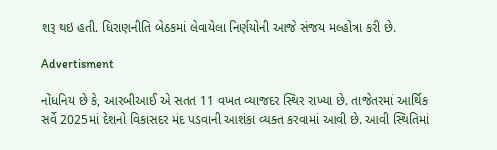શરૂ થઇ હતી. ધિરાણનીતિ બેઠકમાં લેવાયેલા નિર્ણયોની આજે સંજય મલ્હોત્રા કરી છે.

Advertisment

નોંધનિય છે કે, આરબીઆઈ એ સતત 11 વખત વ્યાજદર સ્થિર રાખ્યા છે. તાજેતરમાં આર્થિક સર્વે 2025માં દેશનો વિકાસદર મંદ પડવાની આશંકા વ્યક્ત કરવામાં આવી છે. આવી સ્થિતિમાં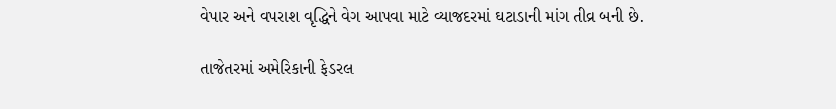વેપાર અને વપરાશ વૃદ્ધિને વેગ આપવા માટે વ્યાજદરમાં ઘટાડાની માંગ તીવ્ર બની છે.

તાજેતરમાં અમેરિકાની ફેડરલ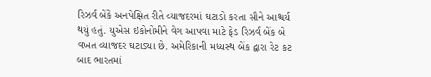રિઝર્વ બેંકે અનપેક્ષિત રીતે વ્યાજદરમાં ઘટાડો કરતા સૌને આશ્ચર્ય થયું હતું. યુએસ ઇકોનોમીને વેગ આપવા માટે ફેડ રિઝર્વ બેંક બે વખત વ્યાજદર ઘટાડ્યા છે. અમેરિકાની મધ્યસ્થ બેંક દ્વારા રેટ કટ બાદ ભારતમાં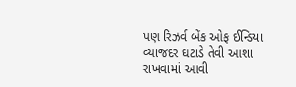પણ રિઝર્વ બેંક ઓફ ઈન્ડિયા વ્યાજદર ઘટાડે તેવી આશા રાખવામાં આવી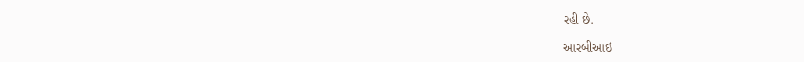રહી છે.

આરબીઆઇ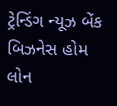ટ્રેન્ડિંગ ન્યૂઝ બેંક બિઝનેસ હોમ લોન